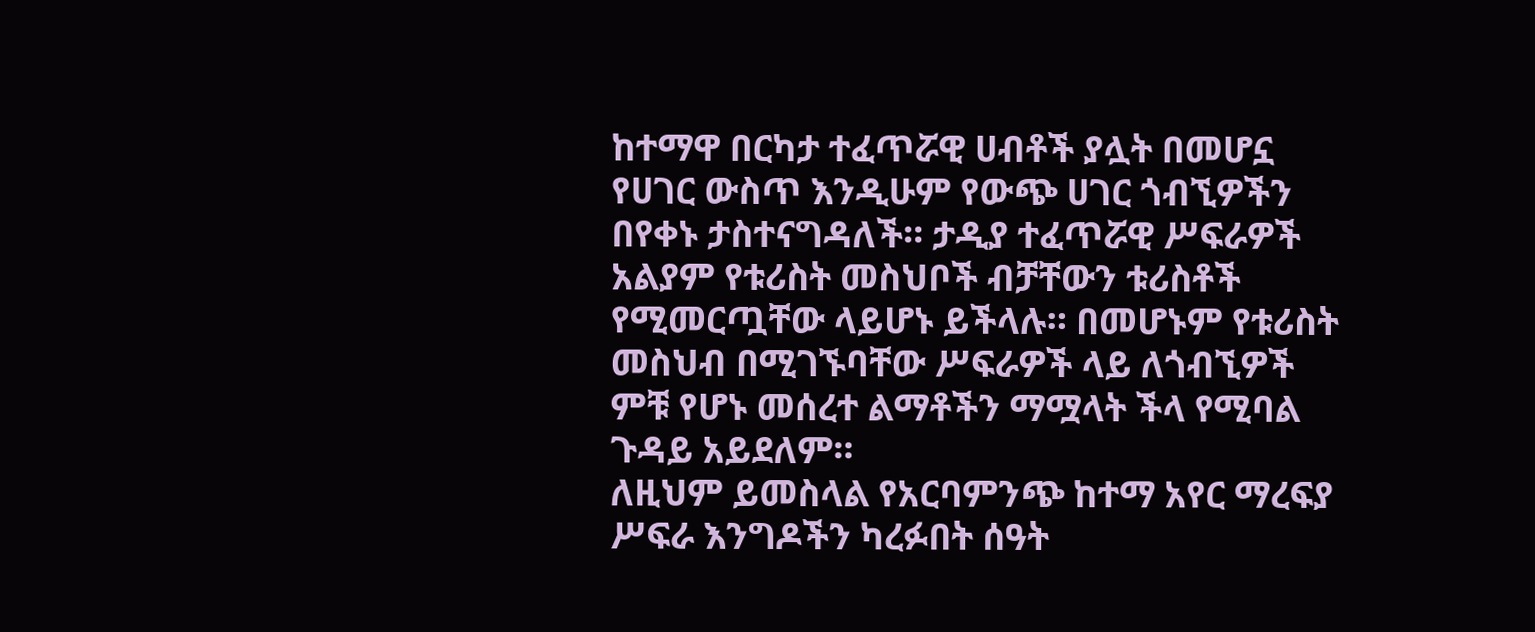ከተማዋ በርካታ ተፈጥሯዊ ሀብቶች ያሏት በመሆኗ የሀገር ውስጥ እንዲሁም የውጭ ሀገር ጎብኚዎችን በየቀኑ ታስተናግዳለች። ታዲያ ተፈጥሯዊ ሥፍራዎች አልያም የቱሪስት መስህቦች ብቻቸውን ቱሪስቶች የሚመርጧቸው ላይሆኑ ይችላሉ። በመሆኑም የቱሪስት መስህብ በሚገኙባቸው ሥፍራዎች ላይ ለጎብኚዎች ምቹ የሆኑ መሰረተ ልማቶችን ማሟላት ችላ የሚባል ጉዳይ አይደለም።
ለዚህም ይመስላል የአርባምንጭ ከተማ አየር ማረፍያ ሥፍራ እንግዶችን ካረፉበት ሰዓት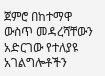ጀምሮ በከተማዋ ውስጥ መዳረሻቸውን አድርገው የተለያዩ አገልግሎቶችን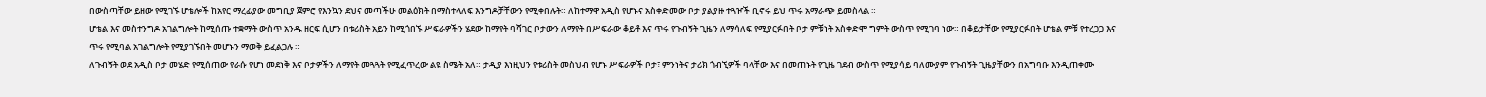በውስጣቸው ይዘው የሚገኙ ሆቴሎች ከአየር ማረፊያው መግቢያ ጀምሮ የእንኳን ደህና መጣችሁ መልዕክት በማስተላለፍ እንግዶቻቸውን የሚቀበሉት። ለከተማዋ አዲስ የሆኑና አስቀድመው ቦታ ያልያዙ ተጓዦች ቢኖሩ ይህ ጥሩ አማራጭ ይመስላል ።
ሆቴል እና መስተንግዶ አገልግሎት ከሚሰጡ ተቋማት ውስጥ አንዱ ዘርፍ ሲሆን በቱሪስት አይን ከሚጎበኙ ሥፍራዎችን ሄደው ከማየት ባሻገር ቦታውን ለማየት በሥፍራው ቆይቶ እና ጥሩ የጉብኝት ጊዜን ለማሳለፍ የሚያርፉበት ቦታ ምቹነት አስቀድሞ ግምት ውስጥ የሚገባ ነው። በቆይታቸው የሚያርፉበት ሆቴል ምቹ የተረጋጋ እና ጥሩ የሚባል አገልግሎት የሚያገኙበት መሆኑን ማወቅ ይፈልጋሉ ።
ለጉብኝት ወደ አዲስ ቦታ መሄድ የሚሰጠው የራሱ የሆነ መደነቅ እና ቦታዎችን ለማየት መጓጓት የሚፈጥረው ልዩ ስሜት አለ። ታዲያ እነዚህን የቱሪስት መስህብ የሆኑ ሥፍራዎች ቦታ፣ ምንነትና ታሪክ ጎብኚዎች ባላቸው እና በመጠኑት የጊዜ ገደብ ውስጥ የሚያሳይ ባለሙያም የጉብኝት ጊዜያቸውን በአግባቡ እንዲጠቀሙ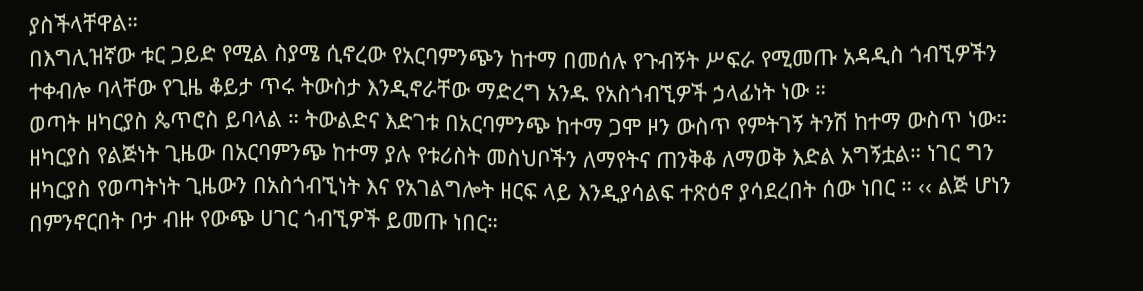ያስችላቸዋል።
በእግሊዝኛው ቱር ጋይድ የሚል ስያሜ ሲኖረው የአርባምንጭን ከተማ በመሰሉ የጉብኝት ሥፍራ የሚመጡ አዳዲስ ጎብኚዎችን ተቀብሎ ባላቸው የጊዜ ቆይታ ጥሩ ትውስታ እንዲኖራቸው ማድረግ አንዱ የአስጎብኚዎች ኃላፊነት ነው ።
ወጣት ዘካርያስ ጴጥሮስ ይባላል ። ትውልድና እድገቱ በአርባምንጭ ከተማ ጋሞ ዞን ውስጥ የምትገኝ ትንሽ ከተማ ውስጥ ነው። ዘካርያስ የልጅነት ጊዜው በአርባምንጭ ከተማ ያሉ የቱሪስት መስህቦችን ለማየትና ጠንቅቆ ለማወቅ እድል አግኝቷል። ነገር ግን ዘካርያስ የወጣትነት ጊዜውን በአስጎብኚነት እና የአገልግሎት ዘርፍ ላይ እንዲያሳልፍ ተጽዕኖ ያሳደረበት ሰው ነበር ። ‹‹ ልጅ ሆነን በምንኖርበት ቦታ ብዙ የውጭ ሀገር ጎብኚዎች ይመጡ ነበር።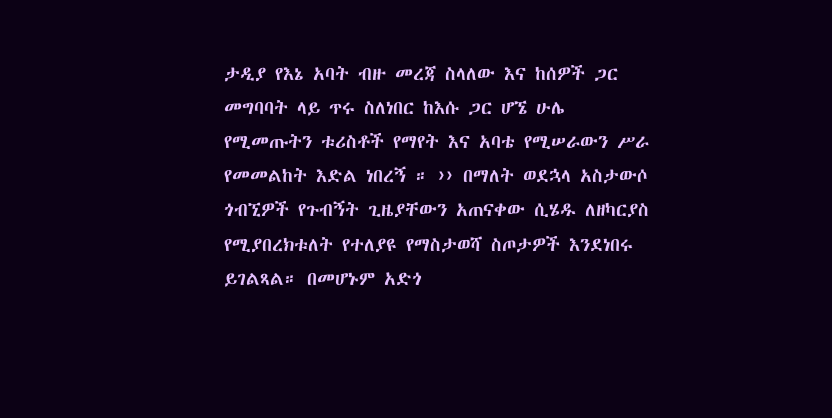ታዲያ የእኔ አባት ብዙ መረጃ ስላለው እና ከሰዎች ጋር መግባባት ላይ ጥሩ ስለነበር ከእሱ ጋር ሆኜ ሁሌ የሚመጡትን ቱሪስቶች የማየት እና አባቴ የሚሠራውን ሥራ የመመልከት እድል ነበረኝ ። ›› በማለት ወደኋላ አስታውሶ ጎብኚዎች የጉብኝት ጊዜያቸውን አጠናቀው ሲሄዱ ለዘካርያስ የሚያበረክቱለት የተለያዩ የማስታወሻ ስጦታዎች እንደነበሩ ይገልጻል። በመሆኑም አድጎ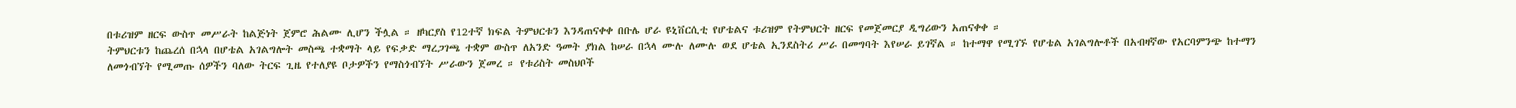በቱሪዝም ዘርፍ ውስጥ መሥራት ከልጅነት ጀምሮ ሕልሙ ሊሆን ችሏል ። ዘካርያስ የ12ተኛ ክፍል ትምህርቱን እንዳጠናቀቀ በቡሌ ሆራ ዩኒቨርሲቲ የሆቴልና ቱሪዝም የትምህርት ዘርፍ የመጀመርያ ዲግሪውን አጠናቀቀ ።
ትምህርቱን ከጨረሰ በኋላ በሆቴል አገልግሎት መስጫ ተቋማት ላይ የፍቃድ ማረጋገጫ ተቋም ውስጥ ለአንድ ዓመት ያክል ከሠራ በኋላ ሙሉ ለሙሉ ወደ ሆቴል ኢንደስትሪ ሥራ በመግባት እየሠራ ይገኛል ። ከተማዋ የሚገኙ የሆቴል አገልግሎቶች በአብዛኛው የአርባምንጭ ከተማን ለመጎብኘት የሚመጡ ሰዎችን ባለው ትርፍ ጊዜ የተለያዩ ቦታዎችን የማስጎብኘት ሥራውን ጀመረ ። የቱሪስት መስህቦች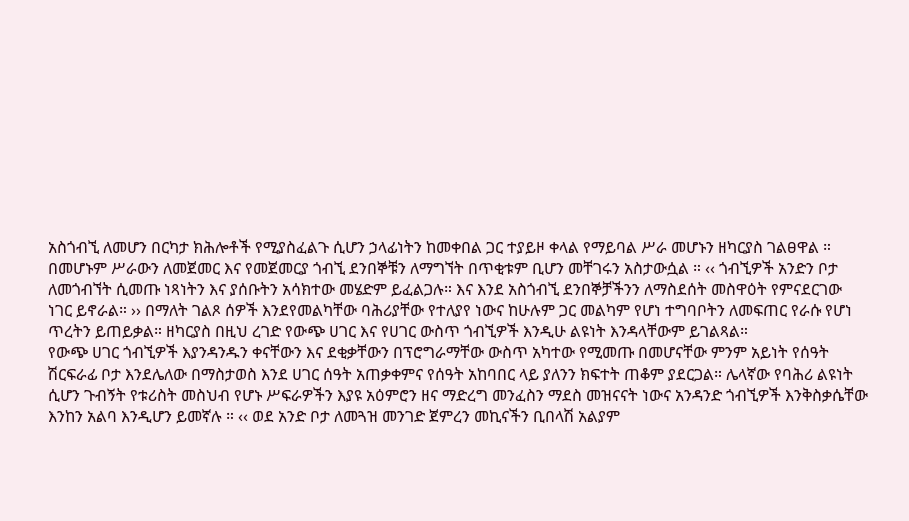አስጎብኚ ለመሆን በርካታ ክሕሎቶች የሚያስፈልጉ ሲሆን ኃላፊነትን ከመቀበል ጋር ተያይዞ ቀላል የማይባል ሥራ መሆኑን ዘካርያስ ገልፀዋል ።
በመሆኑም ሥራውን ለመጀመር እና የመጀመርያ ጎብኚ ደንበኞቹን ለማግኘት በጥቂቱም ቢሆን መቸገሩን አስታውሷል ። ‹‹ ጎብኚዎች አንድን ቦታ ለመጎብኘት ሲመጡ ነጻነትን እና ያሰቡትን አሳክተው መሄድም ይፈልጋሉ። እና እንደ አስጎብኚ ደንበኞቻችንን ለማስደሰት መስዋዕት የምናደርገው ነገር ይኖራል። ›› በማለት ገልጾ ሰዎች እንደየመልካቸው ባሕሪያቸው የተለያየ ነውና ከሁሉም ጋር መልካም የሆነ ተግባቦትን ለመፍጠር የራሱ የሆነ ጥረትን ይጠይቃል። ዘካርያስ በዚህ ረገድ የውጭ ሀገር እና የሀገር ውስጥ ጎብኚዎች እንዲሁ ልዩነት እንዳላቸውም ይገልጻል።
የውጭ ሀገር ጎብኚዎች እያንዳንዱን ቀናቸውን እና ደቂቃቸውን በፕሮግራማቸው ውስጥ አካተው የሚመጡ በመሆናቸው ምንም አይነት የሰዓት ሽርፍራፊ ቦታ እንደሌለው በማስታወስ እንደ ሀገር ሰዓት አጠቃቀምና የሰዓት አከባበር ላይ ያለንን ክፍተት ጠቆም ያደርጋል። ሌላኛው የባሕሪ ልዩነት ሲሆን ጉብኝት የቱሪስት መስህብ የሆኑ ሥፍራዎችን እያዩ አዕምሮን ዘና ማድረግ መንፈስን ማደስ መዝናናት ነውና አንዳንድ ጎብኚዎች እንቅስቃሴቸው እንከን አልባ እንዲሆን ይመኛሉ ። ‹‹ ወደ አንድ ቦታ ለመጓዝ መንገድ ጀምረን መኪናችን ቢበላሽ አልያም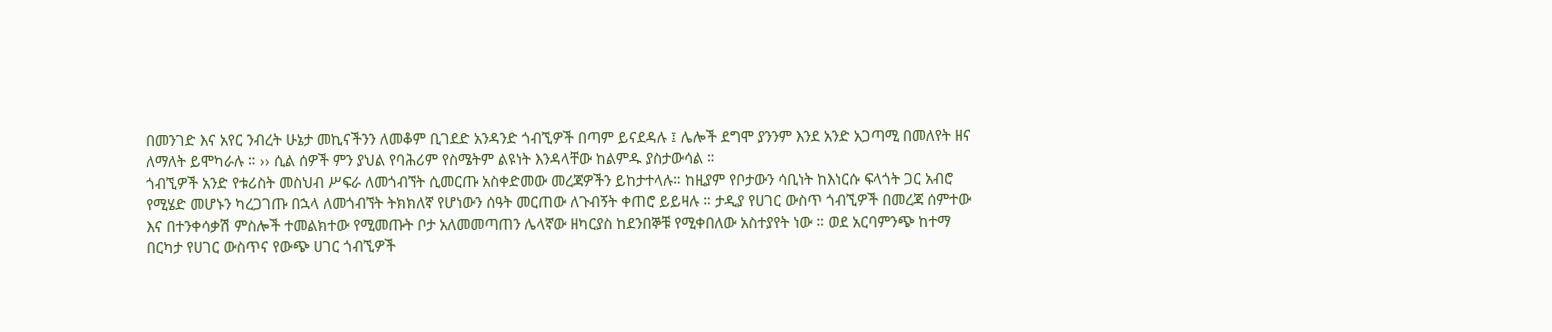በመንገድ እና አየር ንብረት ሁኔታ መኪናችንን ለመቆም ቢገደድ አንዳንድ ጎብኚዎች በጣም ይናደዳሉ ፤ ሌሎች ደግሞ ያንንም እንደ አንድ አጋጣሚ በመለየት ዘና ለማለት ይሞካራሉ ። ›› ሲል ሰዎች ምን ያህል የባሕሪም የስሜትም ልዩነት እንዳላቸው ከልምዱ ያስታውሳል ።
ጎብኚዎች አንድ የቱሪስት መስህብ ሥፍራ ለመጎብኘት ሲመርጡ አስቀድመው መረጃዎችን ይከታተላሉ። ከዚያም የቦታውን ሳቢነት ከእነርሱ ፍላጎት ጋር አብሮ የሚሄድ መሆኑን ካረጋገጡ በኋላ ለመጎብኘት ትክክለኛ የሆነውን ሰዓት መርጠው ለጉብኝት ቀጠሮ ይይዛሉ ። ታዲያ የሀገር ውስጥ ጎብኚዎች በመረጃ ሰምተው እና በተንቀሳቃሽ ምስሎች ተመልክተው የሚመጡት ቦታ አለመመጣጠን ሌላኛው ዘካርያስ ከደንበኞቹ የሚቀበለው አስተያየት ነው ። ወደ አርባምንጭ ከተማ በርካታ የሀገር ውስጥና የውጭ ሀገር ጎብኚዎች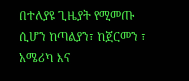በተለያዩ ጊዜያት የሚመጡ ሲሆን ከጣልያን፣ ከጀርመን ፣ አሜሪካ እና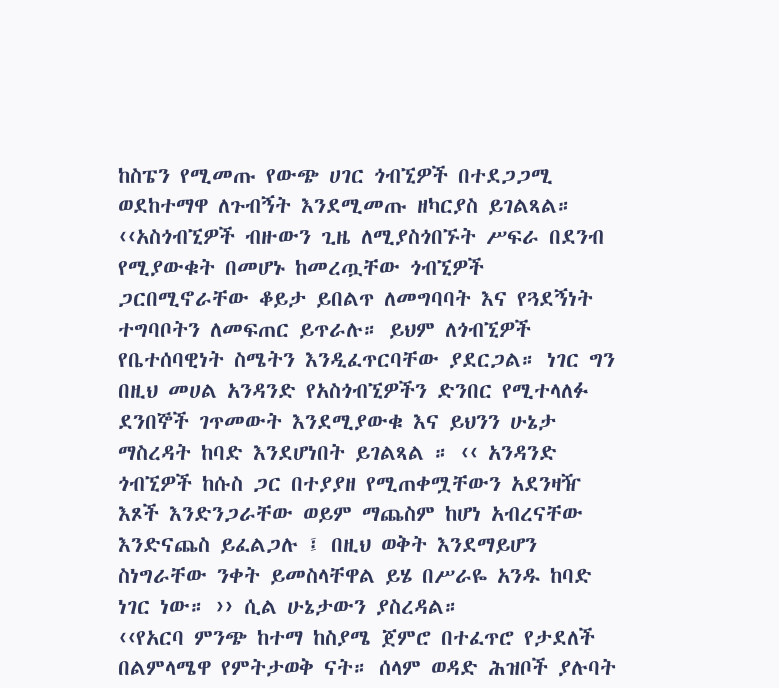ከስፔን የሚመጡ የውጭ ሀገር ጎብኚዎች በተደጋጋሚ ወደከተማዋ ለጉብኝት እንደሚመጡ ዘካርያስ ይገልጻል።
‹‹አስጎብኚዎች ብዙውን ጊዜ ለሚያስጎበኙት ሥፍራ በደንብ የሚያውቁት በመሆኑ ከመረጧቸው ጎብኚዎች ጋርበሚኖራቸው ቆይታ ይበልጥ ለመግባባት እና የጓደኝነት ተግባቦትን ለመፍጠር ይጥራሉ። ይህም ለጎብኚዎች የቤተሰባዊነት ስሜትን እንዲፈጥርባቸው ያደርጋል። ነገር ግን በዚህ መሀል አንዳንድ የአስጎብኚዎችን ድንበር የሚተላለፉ ደንበኞች ገጥመውት እንደሚያውቁ እና ይህንን ሁኔታ ማስረዳት ከባድ እንደሆነበት ይገልጻል ። ‹‹ አንዳንድ ጎብኚዎች ከሱስ ጋር በተያያዘ የሚጠቀሟቸውን አደንዛዥ እጾች እንድንጋራቸው ወይም ማጨስም ከሆነ አብረናቸው እንድናጨስ ይፈልጋሉ ፤ በዚህ ወቅት እንደማይሆን ስነግራቸው ንቀት ይመስላቸዋል ይሄ በሥራዬ አንዱ ከባድ ነገር ነው። ›› ሲል ሁኔታውን ያስረዳል።
‹‹የአርባ ምንጭ ከተማ ከስያሜ ጀምሮ በተፈጥሮ የታደለች በልምላሜዋ የምትታወቅ ናት። ሰላም ወዳድ ሕዝቦች ያሉባት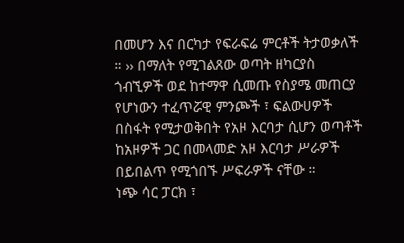በመሆን እና በርካታ የፍራፍሬ ምርቶች ትታወቃለች ። ›› በማለት የሚገልጸው ወጣት ዘካርያስ ጎብኚዎች ወደ ከተማዋ ሲመጡ የስያሜ መጠርያ የሆነውን ተፈጥሯዊ ምንጮች ፣ ፍልውሀዎች በስፋት የሚታወቅበት የአዞ እርባታ ሲሆን ወጣቶች ከአዞዎች ጋር በመላመድ አዞ እርባታ ሥራዎች በይበልጥ የሚጎበኙ ሥፍራዎች ናቸው ።
ነጭ ሳር ፓርክ ፣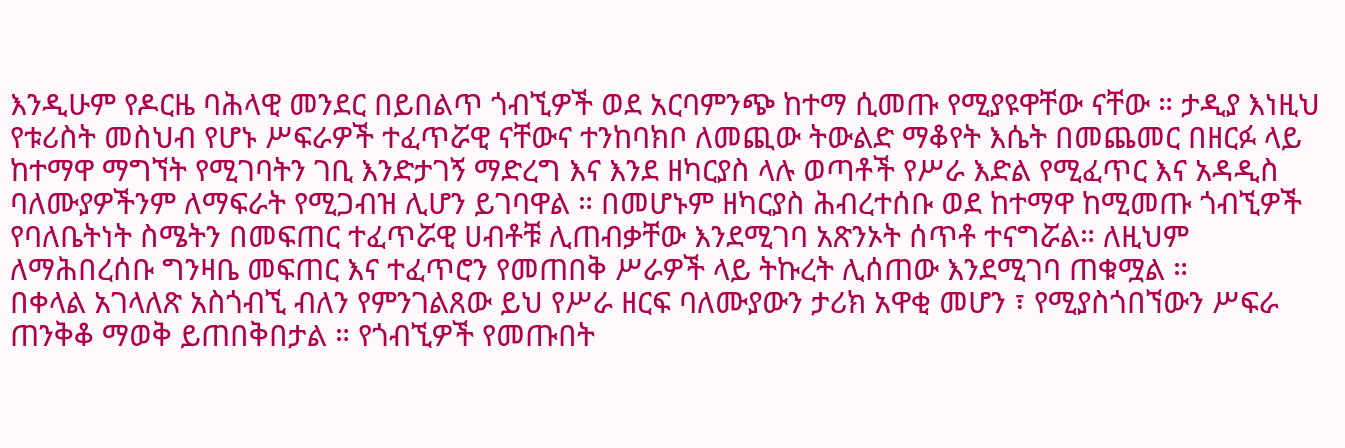እንዲሁም የዶርዜ ባሕላዊ መንደር በይበልጥ ጎብኚዎች ወደ አርባምንጭ ከተማ ሲመጡ የሚያዩዋቸው ናቸው ። ታዲያ እነዚህ የቱሪስት መስህብ የሆኑ ሥፍራዎች ተፈጥሯዊ ናቸውና ተንከባክቦ ለመጪው ትውልድ ማቆየት እሴት በመጨመር በዘርፉ ላይ ከተማዋ ማግኘት የሚገባትን ገቢ እንድታገኝ ማድረግ እና እንደ ዘካርያስ ላሉ ወጣቶች የሥራ እድል የሚፈጥር እና አዳዲስ ባለሙያዎችንም ለማፍራት የሚጋብዝ ሊሆን ይገባዋል ። በመሆኑም ዘካርያስ ሕብረተሰቡ ወደ ከተማዋ ከሚመጡ ጎብኚዎች የባለቤትነት ስሜትን በመፍጠር ተፈጥሯዊ ሀብቶቹ ሊጠብቃቸው እንደሚገባ አጽንኦት ሰጥቶ ተናግሯል። ለዚህም ለማሕበረሰቡ ግንዛቤ መፍጠር እና ተፈጥሮን የመጠበቅ ሥራዎች ላይ ትኩረት ሊሰጠው እንደሚገባ ጠቁሟል ።
በቀላል አገላለጽ አስጎብኚ ብለን የምንገልጸው ይህ የሥራ ዘርፍ ባለሙያውን ታሪክ አዋቂ መሆን ፣ የሚያስጎበኘውን ሥፍራ ጠንቅቆ ማወቅ ይጠበቅበታል ። የጎብኚዎች የመጡበት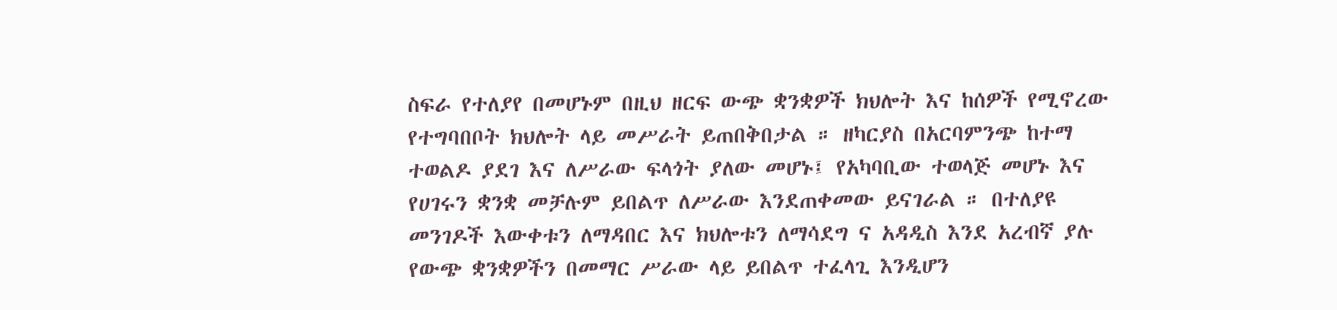ስፍራ የተለያየ በመሆኑም በዚህ ዘርፍ ውጭ ቋንቋዎች ክህሎት እና ከሰዎች የሚኖረው የተግባበቦት ክህሎት ላይ መሥራት ይጠበቅበታል ። ዘካርያስ በአርባምንጭ ከተማ ተወልዶ ያደገ እና ለሥራው ፍላጎት ያለው መሆኑ፤ የአካባቢው ተወላጅ መሆኑ እና የሀገሩን ቋንቋ መቻሉም ይበልጥ ለሥራው እንደጠቀመው ይናገራል ። በተለያዩ መንገዶች እውቀቱን ለማዳበር እና ክህሎቱን ለማሳደግ ና አዳዲስ እንደ አረብኛ ያሉ የውጭ ቋንቋዎችን በመማር ሥራው ላይ ይበልጥ ተፈላጊ እንዲሆን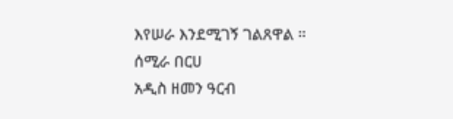እየሠራ እንደሚገኝ ገልጸዋል ።
ሰሚራ በርሀ
አዲስ ዘመን ዓርብ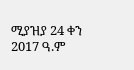ሚያዝያ 24 ቀን 2017 ዓ.ም